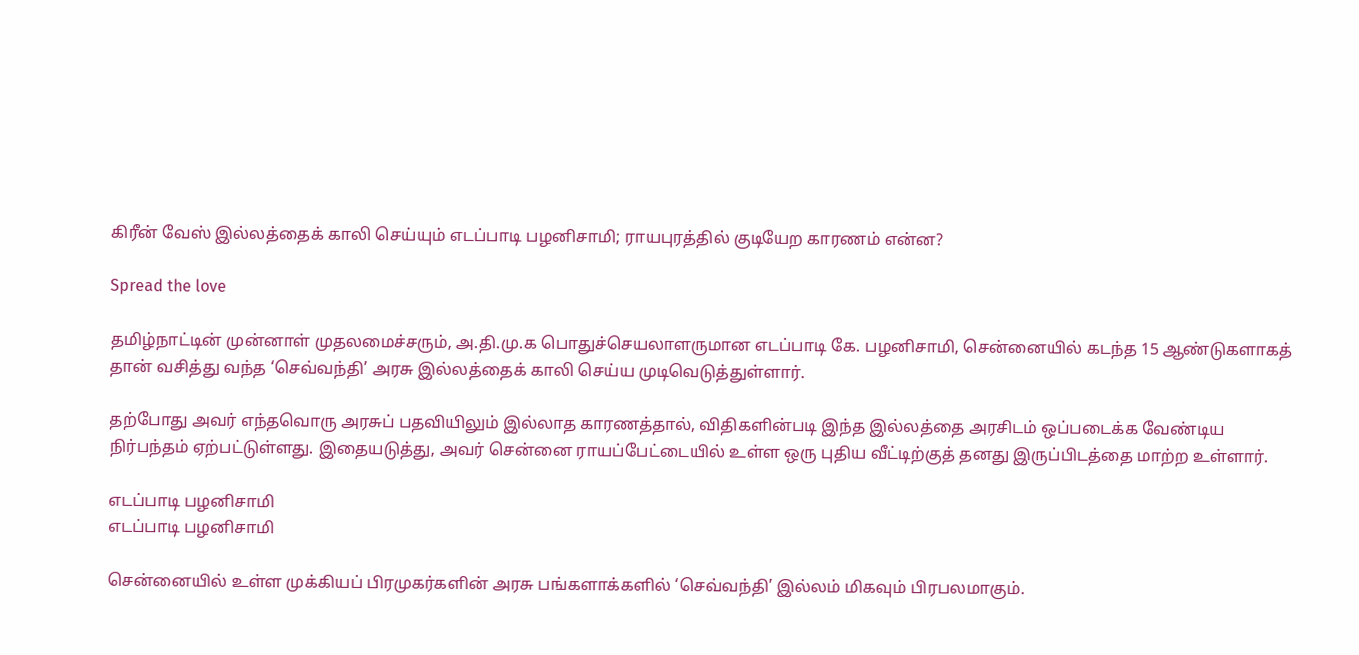கிரீன் வேஸ் இல்லத்தைக் காலி செய்யும் எடப்பாடி பழனிசாமி; ராயபுரத்தில் குடியேற காரணம் என்ன?

Spread the love

தமிழ்நாட்டின் முன்னாள் முதலமைச்சரும், அ.தி.மு.க பொதுச்செயலாளருமான எடப்பாடி கே. பழனிசாமி, சென்னையில் கடந்த 15 ஆண்டுகளாகத் தான் வசித்து வந்த ‘செவ்வந்தி’ அரசு இல்லத்தைக் காலி செய்ய முடிவெடுத்துள்ளார்.

தற்போது அவர் எந்தவொரு அரசுப் பதவியிலும் இல்லாத காரணத்தால், விதிகளின்படி இந்த இல்லத்தை அரசிடம் ஒப்படைக்க வேண்டிய நிர்பந்தம் ஏற்பட்டுள்ளது. இதையடுத்து, அவர் சென்னை ராயப்பேட்டையில் உள்ள ஒரு புதிய வீட்டிற்குத் தனது இருப்பிடத்தை மாற்ற உள்ளார்.

எடப்பாடி பழனிசாமி
எடப்பாடி பழனிசாமி

சென்னையில் உள்ள முக்கியப் பிரமுகர்களின் அரசு பங்களாக்களில் ‘செவ்வந்தி’ இல்லம் மிகவும் பிரபலமாகும்.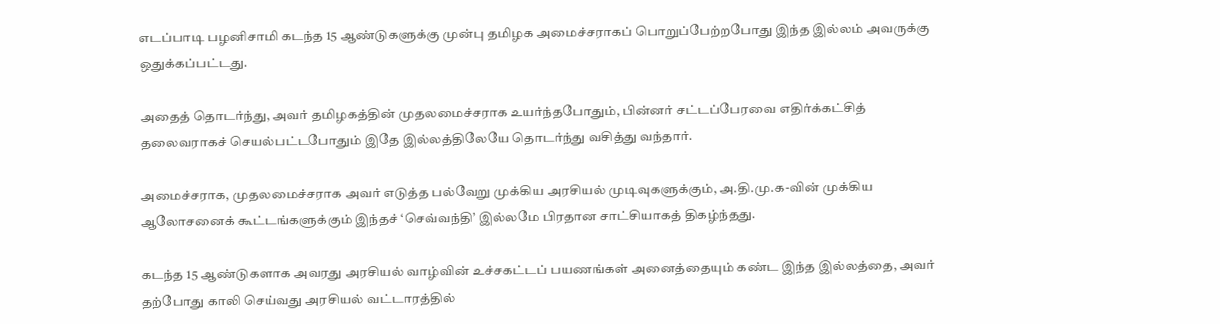எடப்பாடி பழனிசாமி கடந்த 15 ஆண்டுகளுக்கு முன்பு தமிழக அமைச்சராகப் பொறுப்பேற்றபோது இந்த இல்லம் அவருக்கு ஒதுக்கப்பட்டது.

அதைத் தொடர்ந்து, அவர் தமிழகத்தின் முதலமைச்சராக உயர்ந்தபோதும், பின்னர் சட்டப்பேரவை எதிர்க்கட்சித் தலைவராகச் செயல்பட்டபோதும் இதே இல்லத்திலேயே தொடர்ந்து வசித்து வந்தார்.

அமைச்சராக, முதலமைச்சராக அவர் எடுத்த பல்வேறு முக்கிய அரசியல் முடிவுகளுக்கும், அ.தி.மு.க-வின் முக்கிய ஆலோசனைக் கூட்டங்களுக்கும் இந்தச் ‘செவ்வந்தி’ இல்லமே பிரதான சாட்சியாகத் திகழ்ந்தது.

கடந்த 15 ஆண்டுகளாக அவரது அரசியல் வாழ்வின் உச்சகட்டப் பயணங்கள் அனைத்தையும் கண்ட இந்த இல்லத்தை, அவர் தற்போது காலி செய்வது அரசியல் வட்டாரத்தில்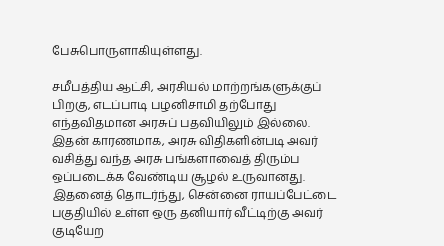பேசுபொருளாகியுள்ளது.

சமீபத்திய ஆட்சி, அரசியல் மாற்றங்களுக்குப் பிறகு, எடப்பாடி பழனிசாமி தற்போது எந்தவிதமான அரசுப் பதவியிலும் இல்லை. இதன் காரணமாக, அரசு விதிகளின்படி அவர் வசித்து வந்த அரசு பங்களாவைத் திரும்ப ஒப்படைக்க வேண்டிய சூழல் உருவானது. இதனைத் தொடர்ந்து, சென்னை ராயப்பேட்டை பகுதியில் உள்ள ஒரு தனியார் வீட்டிற்கு அவர் குடியேற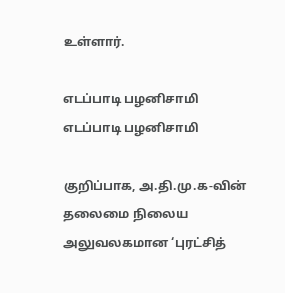உள்ளார்.

எடப்பாடி பழனிசாமி
எடப்பாடி பழனிசாமி

குறிப்பாக, அ.தி.மு.க-வின் தலைமை நிலைய அலுவலகமான ‘புரட்சித்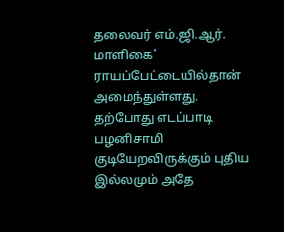தலைவர் எம்.ஜி.ஆர். மாளிகை’ ராயப்பேட்டையில்தான் அமைந்துள்ளது. தற்போது எடப்பாடி பழனிசாமி குடியேறவிருக்கும் புதிய இல்லமும் அதே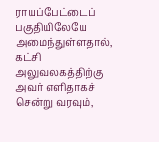ராயப்பேட்டைப் பகுதியிலேயே அமைந்துள்ளதால், கட்சி அலுவலகத்திற்கு அவர் எளிதாகச் சென்று வரவும்,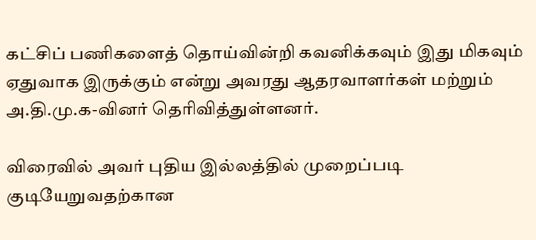கட்சிப் பணிகளைத் தொய்வின்றி கவனிக்கவும் இது மிகவும் ஏதுவாக இருக்கும் என்று அவரது ஆதரவாளர்கள் மற்றும் அ.தி.மு.க-வினர் தெரிவித்துள்ளனர்.

விரைவில் அவர் புதிய இல்லத்தில் முறைப்படி குடியேறுவதற்கான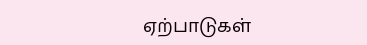ஏற்பாடுகள்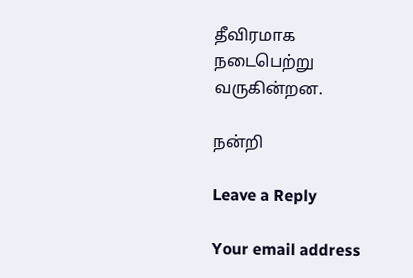தீவிரமாக நடைபெற்று வருகின்றன.

நன்றி

Leave a Reply

Your email address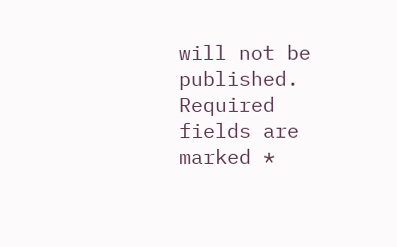will not be published. Required fields are marked *